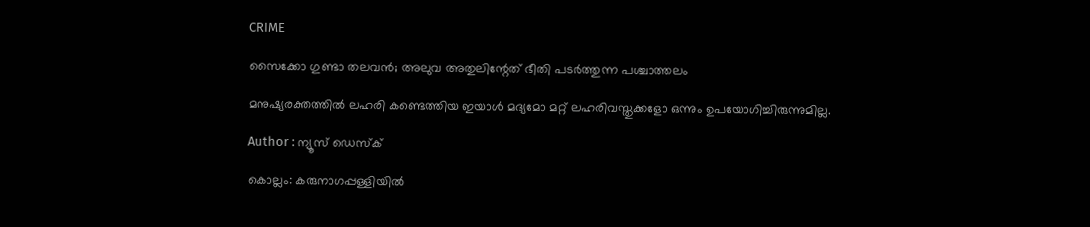CRIME

സൈക്കോ ഗുണ്ടാ തലവന്‍; അലുവ അതുലിന്റേത് ഭീതി പടര്‍ത്തുന്ന പശ്ചാത്തലം

മനുഷ്യരക്തത്തില്‍ ലഹരി കണ്ടെത്തിയ ഇയാള്‍ മദ്യമോ മറ്റ് ലഹരിവസ്തുക്കളോ ഒന്നും ഉപയോഗിച്ചിരുന്നുമില്ല.

Author : ന്യൂസ് ഡെസ്ക്

കൊല്ലം: കരുനാഗപ്പള്ളിയില്‍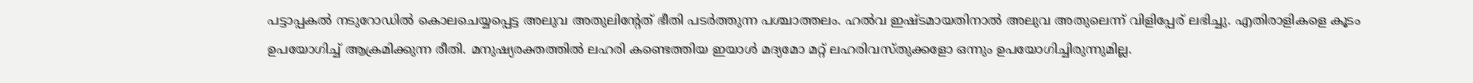പട്ടാപ്പകല്‍ നടുറോഡില്‍ കൊലചെയ്യപ്പെട്ട അലുവ അതുലിന്റേത് ഭീതി പടര്‍ത്തുന്ന പശ്ചാത്തലം. ഹല്‍വ ഇഷ്ടമായതിനാല്‍ അലുവ അതുലെന്ന് വിളിപ്പേര് ലഭിച്ചു. എതിരാളികളെ കൂടം ഉപയോഗിച്ച് ആക്രമിക്കുന്ന രീതി. മനുഷ്യരക്തത്തില്‍ ലഹരി കണ്ടെത്തിയ ഇയാള്‍ മദ്യമോ മറ്റ് ലഹരിവസ്തുക്കളോ ഒന്നും ഉപയോഗിച്ചിരുന്നുമില്ല.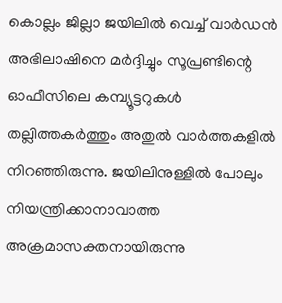കൊല്ലം ജില്ലാ ജയിലില്‍ വെച്ച് വാര്‍ഡന്‍ അഭിലാഷിനെ മര്‍ദ്ദിച്ചും സൂപ്രണ്ടിന്റെ ഓഫീസിലെ കമ്പ്യൂട്ടറുകള്‍ തല്ലിത്തകര്‍ത്തും അതുല്‍ വാര്‍ത്തകളില്‍ നിറഞ്ഞിരുന്നു. ജയിലിനുള്ളില്‍ പോലും നിയന്ത്രിക്കാനാവാത്ത അക്രമാസക്തനായിരുന്നു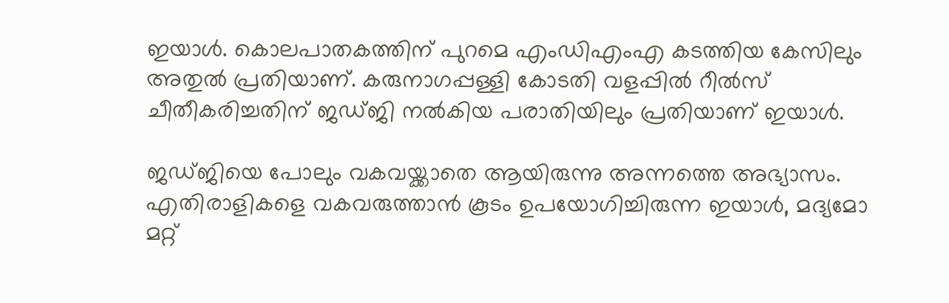ഇയാള്‍. കൊലപാതകത്തിന് പുറമെ എംഡിഎംഎ കടത്തിയ കേസിലും അതുല്‍ പ്രതിയാണ്. കരുനാഗപ്പള്ളി കോടതി വളപ്പില്‍ റീല്‍സ് ചീതീകരിച്ചതിന് ജഡ്ജി നല്‍കിയ പരാതിയിലും പ്രതിയാണ് ഇയാള്‍.

ജഡ്ജിയെ പോലും വകവയ്ക്കാതെ ആയിരുന്നു അന്നത്തെ അഭ്യാസം. എതിരാളികളെ വകവരുത്താന്‍ കൂടം ഉപയോഗിച്ചിരുന്ന ഇയാള്‍, മദ്യമോ മറ്റ്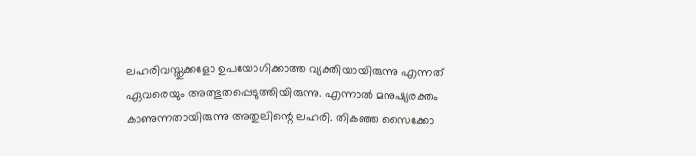ലഹരിവസ്തുക്കളോ ഉപയോഗിക്കാത്ത വ്യക്തിയായിരുന്നു എന്നത് ഏവരെയും അത്ഭുതപ്പെടുത്തിയിരുന്നു. എന്നാല്‍ മനുഷ്യരക്തം കാണുന്നതായിരുന്നു അതുലിന്റെ ലഹരി. തികഞ്ഞ സൈക്കോ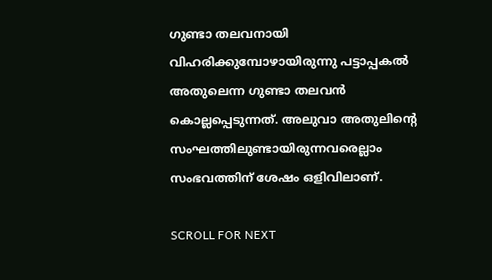ഗുണ്ടാ തലവനായി വിഹരിക്കുമ്പോഴായിരുന്നു പട്ടാപ്പകല്‍ അതുലെന്ന ഗുണ്ടാ തലവന്‍ കൊല്ലപ്പെടുന്നത്. അലുവാ അതുലിന്റെ സംഘത്തിലുണ്ടായിരുന്നവരെല്ലാം സംഭവത്തിന് ശേഷം ഒളിവിലാണ്.

SCROLL FOR NEXT